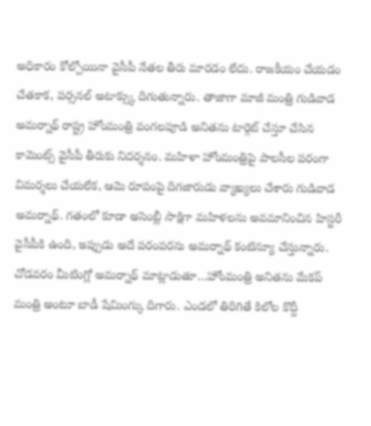అధికారం కోల్పోయినా వైసీపీ నేతల తీరు మారడం లేదు. రాజకీయం చేయడం చేతకాక, పర్సనల్ అటాక్స్కు దిగుతున్నారు. తాజాగా మాజీ మంత్రి గుడివాడ అమర్నాథ్ రాష్ట్ర హోంమంత్రి వంగలపూడి అనితను టార్గెట్ చేస్తూ చేసిన కామెంట్స్ వైసీపీ తీరుకు నిదర్శనం. మహిళా హోంమంత్రిపై పాలసీల పరంగా విమర్శలు చేయలేక, ఆమె రూపంపై దిగజారుడు వ్యాఖ్యలు చేశారు గుడివాడ అమర్నాథ్. గతంలో కూడా అసెంబ్లీ సాక్షిగా మహిళలను అవమానించిన హిస్టరీ వైసీపీకి ఉంది, ఇప్పుడు అదే పరంపరను అమర్నాథ్ కంటిన్యూ చేస్తున్నారు.
చోడవరం మీటింగ్లో అమర్నాథ్ మాట్లాడుతూ…హోంమంత్రి అనితను మేకప్ మంత్రి అంటూ బాడీ షేమింగ్కు దిగారు. ఎండలో తిరిగితే కిలోల కొద్దీ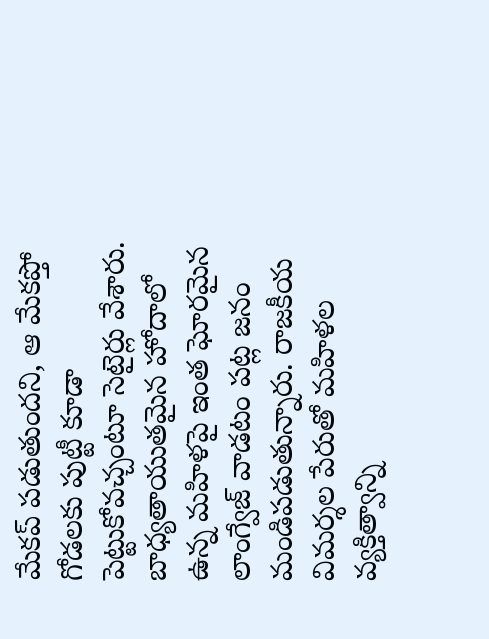మేకప్ పడుతుందని, ఆ మేకప్తో గోడలకు పుట్టీ కూడా పెట్టుకోవచ్చంటూ సెటైర్లు వేశారు. బాధ్యతాయుతమైన హోదాలో ఉన్న మహిళపై ఇంత ఘోరమైన లాంగ్వేజ్ వాడటం పట్ల జనం మండిపడుతున్నారు. రాజకీయ విమర్శల పేరుతో మహిళల వ్యక్తిత్వాన్ని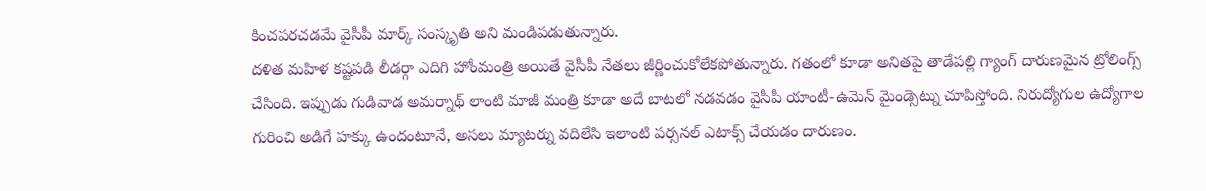కించపరచడమే వైసీపీ మార్క్ సంస్కృతి అని మండిపడుతున్నారు.
దళిత మహిళ కష్టపడి లీడర్గా ఎదిగి హోంమంత్రి అయితే వైసీపీ నేతలు జీర్ణించుకోలేకపోతున్నారు. గతంలో కూడా అనితపై తాడేపల్లి గ్యాంగ్ దారుణమైన ట్రోలింగ్స్ చేసింది. ఇప్పుడు గుడివాడ అమర్నాథ్ లాంటి మాజీ మంత్రి కూడా అదే బాటలో నడవడం వైసీపీ యాంటీ-ఉమెన్ మైండ్సెట్ను చూపిస్తోంది. నిరుద్యోగుల ఉద్యోగాల గురించి అడిగే హక్కు ఉందంటూనే, అసలు మ్యాటర్ను వదిలేసి ఇలాంటి పర్సనల్ ఎటాక్స్ చేయడం దారుణం.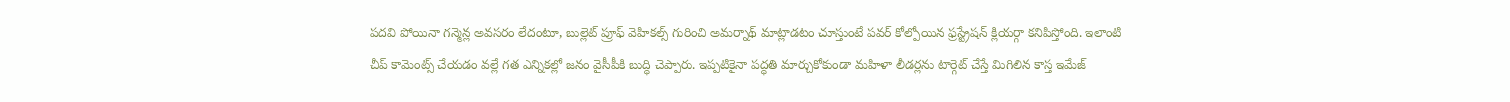పదవి పోయినా గన్మెన్ల అవసరం లేదంటూ, బుల్లెట్ ప్రూఫ్ వెహికల్స్ గురించి అమర్నాథ్ మాట్లాడటం చూస్తుంటే పవర్ కోల్పోయిన ఫ్రస్ట్రేషన్ క్లియర్గా కనిపిస్తోంది. ఇలాంటి చీప్ కామెంట్స్ చేయడం వల్లే గత ఎన్నికల్లో జనం వైసీపీకి బుద్ధి చెప్పారు. ఇప్పటికైనా పద్ధతి మార్చుకోకుండా మహిళా లీడర్లను టార్గెట్ చేస్తే మిగిలిన కాస్త ఇమేజ్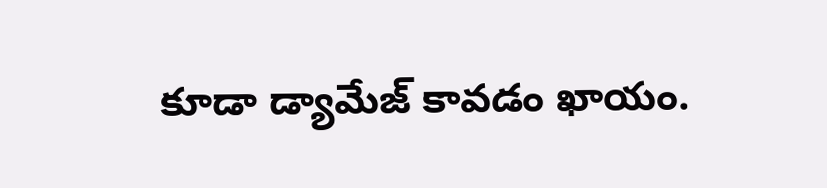కూడా డ్యామేజ్ కావడం ఖాయం.